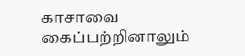காசாவை கைப்பற்றினாலும்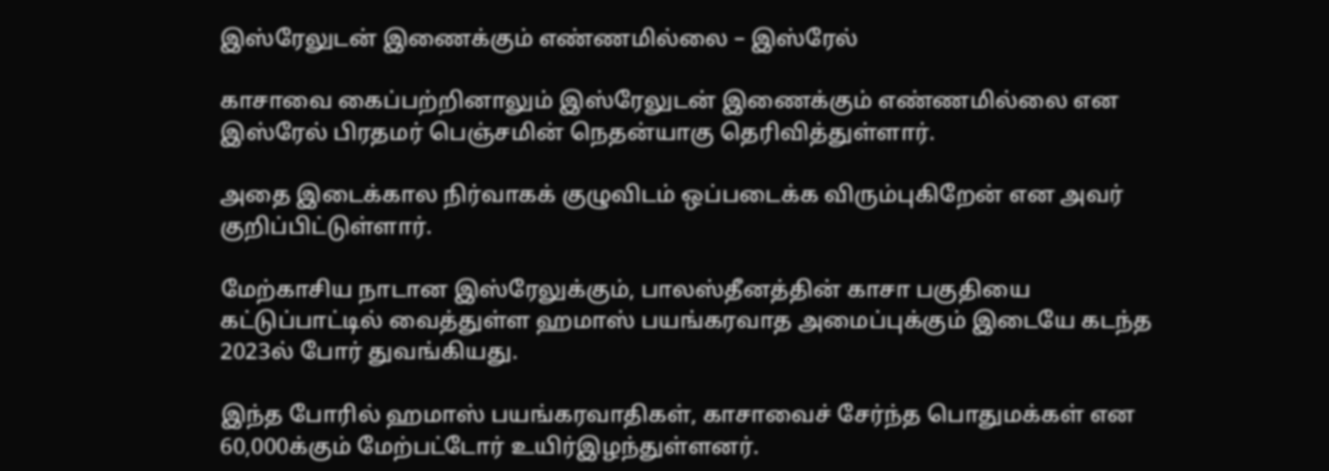இஸ்ரேலுடன் இணைக்கும் எண்ணமில்லை – இஸ்ரேல்

காசாவை கைப்பற்றினாலும் இஸ்ரேலுடன் இணைக்கும் எண்ணமில்லை என இஸ்ரேல் பிரதமர் பெஞ்சமின் நெதன்யாகு தெரிவித்துள்ளார்.

அதை இடைக்கால நிர்வாகக் குழுவிடம் ஒப்படைக்க விரும்புகிறேன் என அவர் குறிப்பிட்டுள்ளார்.

மேற்காசிய நாடான இஸ்ரேலுக்கும், பாலஸ்தீனத்தின் காசா பகுதியை கட்டுப்பாட்டில் வைத்துள்ள ஹமாஸ் பயங்கரவாத அமைப்புக்கும் இடையே கடந்த 2023ல் போர் துவங்கியது.

இந்த போரில் ஹமாஸ் பயங்கரவாதிகள், காசாவைச் சேர்ந்த பொதுமக்கள் என 60,000க்கும் மேற்பட்டோர் உயிர்இழந்துள்ளனர்.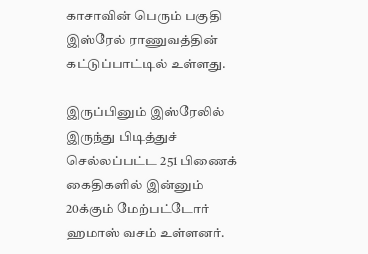காசாவின் பெரும் பகுதி இஸ்ரேல் ராணுவத்தின் கட்டுப்பாட்டில் உள்ளது.

இருப்பினும் இஸ்ரேலில் இருந்து பிடித்துச் செல்லப்பட்ட 251 பிணைக் கைதிகளில் இன்னும் 20க்கும் மேற்பட்டோர் ஹமாஸ் வசம் உள்ளனர்.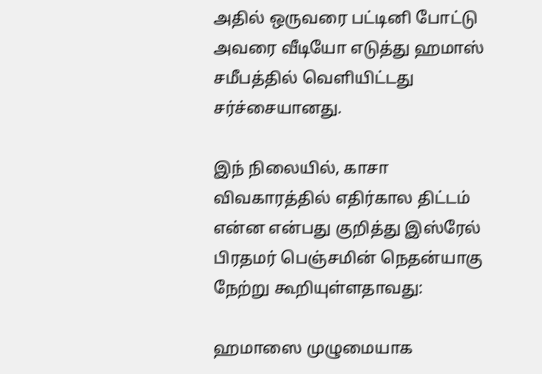அதில் ஒருவரை பட்டினி போட்டு அவரை வீடியோ எடுத்து ஹமாஸ் சமீபத்தில் வெளியிட்டது சர்ச்சையானது.

இந் நிலையில், காசா விவகாரத்தில் எதிர்கால திட்டம் என்ன என்பது குறித்து இஸ்ரேல் பிரதமர் பெஞ்சமின் நெதன்யாகு நேற்று கூறியுள்ளதாவது:

ஹமாஸை முழுமையாக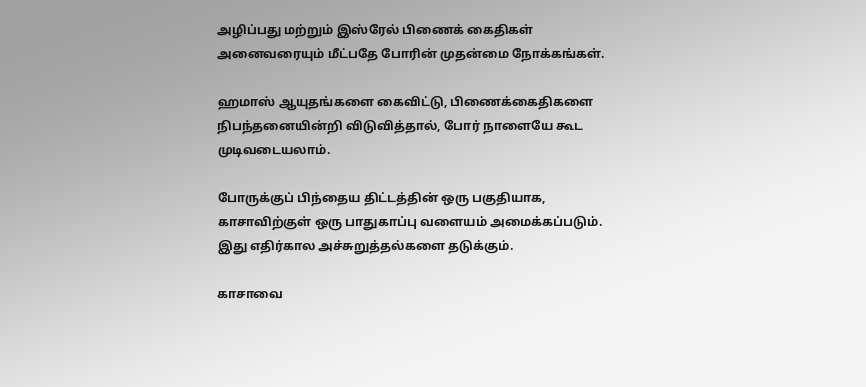அழிப்பது மற்றும் இஸ்ரேல் பிணைக் கைதிகள் அனைவரையும் மீட்பதே போரின் முதன்மை நோக்கங்கள்.

ஹமாஸ் ஆயுதங்களை கைவிட்டு, பிணைக்கைதிகளை நிபந்தனையின்றி விடுவித்தால், போர் நாளையே கூட முடிவடையலாம்.

போருக்குப் பிந்தைய திட்டத்தின் ஒரு பகுதியாக, காசாவிற்குள் ஒரு பாதுகாப்பு வளையம் அமைக்கப்படும். இது எதிர்கால அச்சுறுத்தல்களை தடுக்கும்.

காசாவை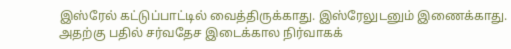இஸ்ரேல் கட்டுப்பாட்டில் வைத்திருக்காது. இஸ்ரேலுடனும் இணைக்காது. அதற்கு பதில் சர்வதேச இடைக்கால நிர்வாகக்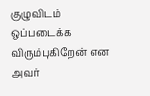குழுவிடம் ஒப்படைக்க விரும்புகிறேன் என அவர்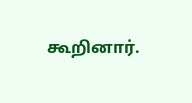கூறினார்.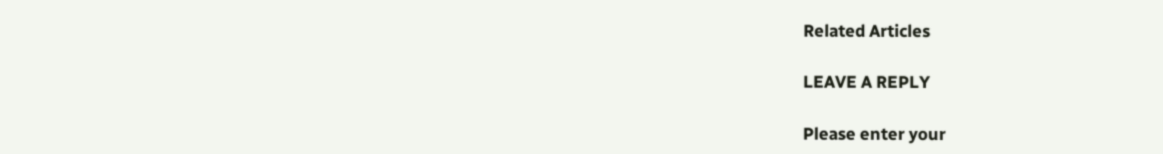Related Articles

LEAVE A REPLY

Please enter your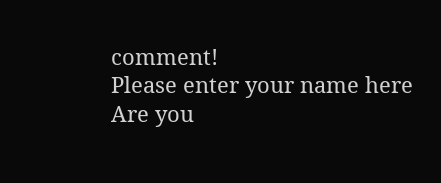comment!
Please enter your name here
Are you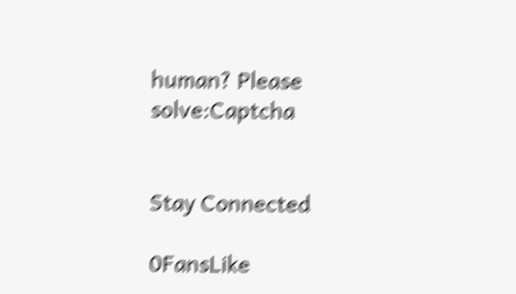human? Please solve:Captcha


Stay Connected

0FansLike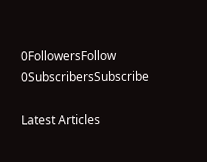0FollowersFollow
0SubscribersSubscribe

Latest Articles